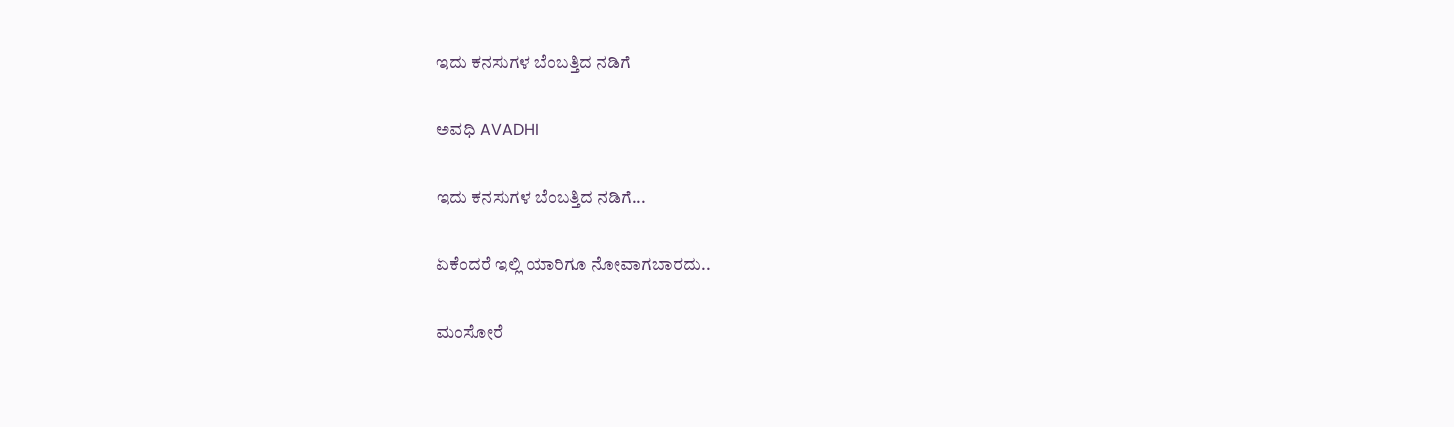ಇದು ಕನಸುಗಳ ಬೆಂಬತ್ತಿದ ನಡಿಗೆ‍

ಅವಧಿ AVADHI

ಇದು ಕನಸುಗಳ ಬೆಂಬತ್ತಿದ ನಡಿಗೆ...

ಏಕೆಂದರೆ ಇಲ್ಲಿ ಯಾರಿಗೂ ನೋವಾಗಬಾರದು..

ಮಂಸೋರೆ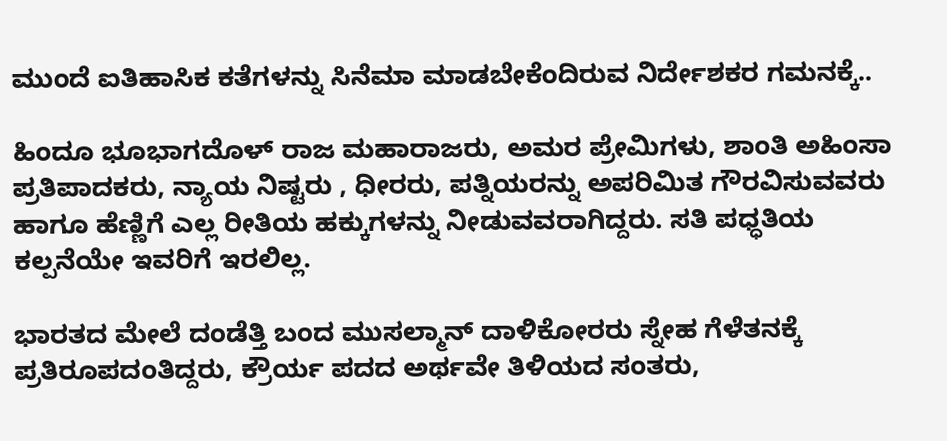ಮುಂದೆ ಐತಿಹಾಸಿಕ ಕತೆಗಳನ್ನು ಸಿನೆಮಾ ಮಾಡಬೇಕೆಂದಿರುವ ನಿರ್ದೇಶಕರ ಗಮನಕ್ಕೆ..

ಹಿಂದೂ ಭೂಭಾಗದೊಳ್ ರಾಜ ಮಹಾರಾಜರು, ಅಮರ ಪ್ರೇಮಿಗಳು, ಶಾಂತಿ ಅಹಿಂಸಾ ಪ್ರತಿಪಾದಕರು, ನ್ಯಾಯ ನಿಷ್ಟರು , ಧೀರರು, ಪತ್ನಿಯರನ್ನು ಅಪರಿಮಿತ ಗೌರವಿಸುವವರು ಹಾಗೂ ಹೆಣ್ಣಿಗೆ ಎಲ್ಲ ರೀತಿಯ ಹಕ್ಕುಗಳನ್ನು ನೀಡುವವರಾಗಿದ್ದರು. ಸತಿ ಪಧ್ಧತಿಯ ಕಲ್ಪನೆಯೇ ಇವರಿಗೆ ಇರಲಿಲ್ಲ.

ಭಾರತದ ಮೇಲೆ ದಂಡೆತ್ತಿ ಬಂದ ಮುಸಲ್ಮಾನ್ ದಾಳಿಕೋರರು ಸ್ನೇಹ ಗೆಳೆತನಕ್ಕೆ ಪ್ರತಿರೂಪದಂತಿದ್ದರು, ಕ್ರೌರ್ಯ ಪದದ ಅರ್ಥವೇ ತಿಳಿಯದ ಸಂತರು,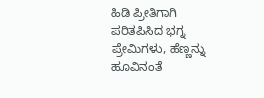ಹಿಡಿ ಪ್ರೀತಿಗಾಗಿ ಪರಿತಪಿಸಿದ ಭಗ್ನ ಪ್ರೇಮಿಗಳು, ಹೆಣ್ಣನ್ನು ಹೂವಿನಂತೆ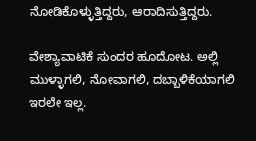ನೋಡಿಕೊಳ್ಳುತ್ತಿದ್ದರು, ಆರಾದಿಸುತ್ತಿದ್ದರು.

ವೇಶ್ಯಾವಾಟಿಕೆ ಸುಂದರ ಹೂದೋಟ. ಅಲ್ಲಿ ಮುಳ್ಳಾಗಲಿ, ನೋವಾಗಲಿ, ದಬ್ಬಾಳಿಕೆಯಾಗಲಿ ಇರಲೇ ಇಲ್ಲ.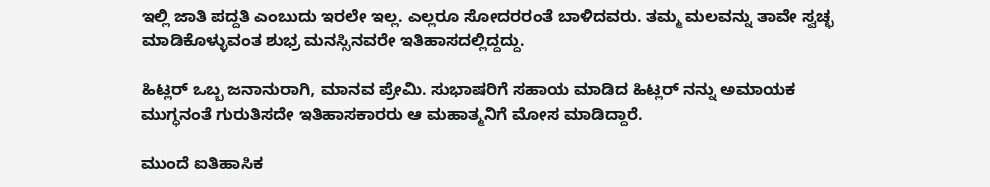ಇಲ್ಲಿ ಜಾತಿ ಪದ್ದತಿ ಎಂಬುದು ಇರಲೇ ಇಲ್ಲ. ಎಲ್ಲರೂ ಸೋದರರಂತೆ ಬಾಳಿದವರು. ತಮ್ಮ ಮಲವನ್ನು ತಾವೇ ಸ್ವಚ್ಛ ಮಾಡಿಕೊಳ್ಳುವಂತ ಶುಭ್ರ ಮನಸ್ಸಿನವರೇ ಇತಿಹಾಸದಲ್ಲಿದ್ದದ್ದು.

ಹಿಟ್ಲರ್ ಒಬ್ಬ ಜನಾನುರಾಗಿ, ಮಾನವ ಪ್ರೇಮಿ. ಸುಭಾಷರಿಗೆ ಸಹಾಯ ಮಾಡಿದ ಹಿಟ್ಲರ್ ನನ್ನು ಅಮಾಯಕ ಮುಗ್ಧನಂತೆ ಗುರುತಿಸದೇ ಇತಿಹಾಸಕಾರರು ಆ ಮಹಾತ್ಮನಿಗೆ ಮೋಸ ಮಾಡಿದ್ದಾರೆ.

ಮುಂದೆ ಐತಿಹಾಸಿಕ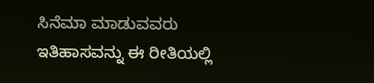ಸಿನೆಮಾ ಮಾಡುವವರು ಇತಿಹಾಸವನ್ನು ಈ ರೀತಿಯಲ್ಲಿ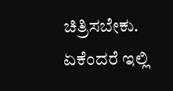ಚಿತ್ರಿಸಬೇಕು. ಏಕೆಂದರೆ ಇಲ್ಲಿ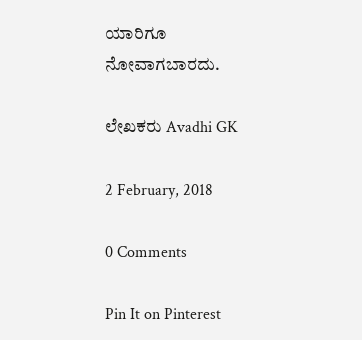ಯಾರಿಗೂ ನೋವಾಗಬಾರದು.

ಲೇಖಕರು Avadhi GK

2 February, 2018

0 Comments

Pin It on Pinterest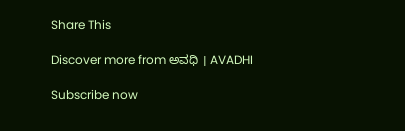Share This

Discover more from ಅವಧಿ । AVADHI

Subscribe now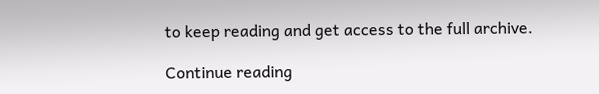to keep reading and get access to the full archive.

Continue reading